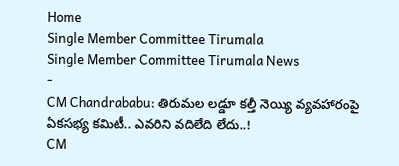Home
Single Member Committee Tirumala
Single Member Committee Tirumala News
-
CM Chandrababu: తిరుమల లడ్డూ కల్తీ నెయ్యి వ్యవహారంపై ఏకసభ్య కమిటీ.. ఎవరిని వదిలేది లేదు..!
CM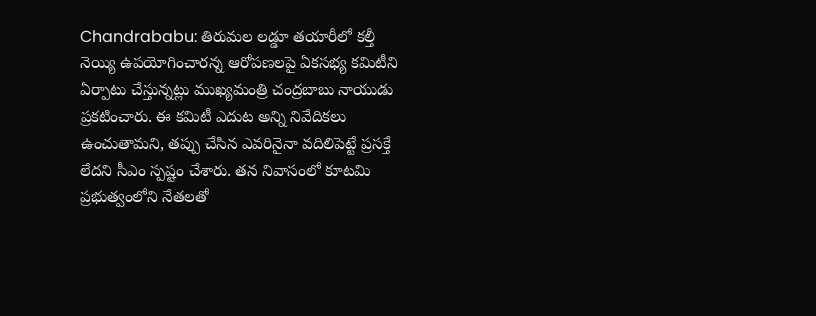Chandrababu: తిరుమల లడ్డూ తయారీలో కల్తీ నెయ్యి ఉపయోగించారన్న ఆరోపణలపై ఏకసభ్య కమిటీని ఏర్పాటు చేస్తున్నట్లు ముఖ్యమంత్రి చంద్రబాబు నాయుడు ప్రకటించారు. ఈ కమిటీ ఎదుట అన్ని నివేదికలు ఉంచుతామని, తప్పు చేసిన ఎవరినైనా వదిలిపెట్టే ప్రసక్తే లేదని సీఎం స్పష్టం చేశారు. తన నివాసంలో కూటమి ప్రభుత్వంలోని నేతలతో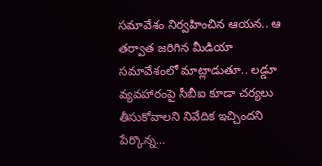సమావేశం నిర్వహించిన ఆయన.. ఆ తర్వాత జరిగిన మీడియా సమావేశంలో మాట్లాడుతూ.. లడ్డూ వ్యవహారంపై సీబీఐ కూడా చర్యలు తీసుకోవాలని నివేదిక ఇచ్చిందని పేర్కొన్న…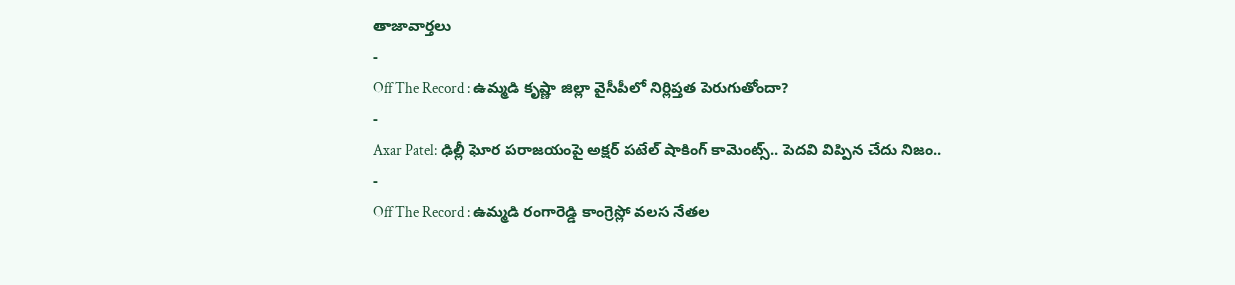తాజావార్తలు
-
Off The Record : ఉమ్మడి కృష్ణా జిల్లా వైసీపీలో నిర్లిప్తత పెరుగుతోందా?
-
Axar Patel: ఢిల్లీ ఘోర పరాజయంపై అక్షర్ పటేల్ షాకింగ్ కామెంట్స్.. పెదవి విప్పిన చేదు నిజం..
-
Off The Record : ఉమ్మడి రంగారెడ్డి కాంగ్రెస్లో వలస నేతల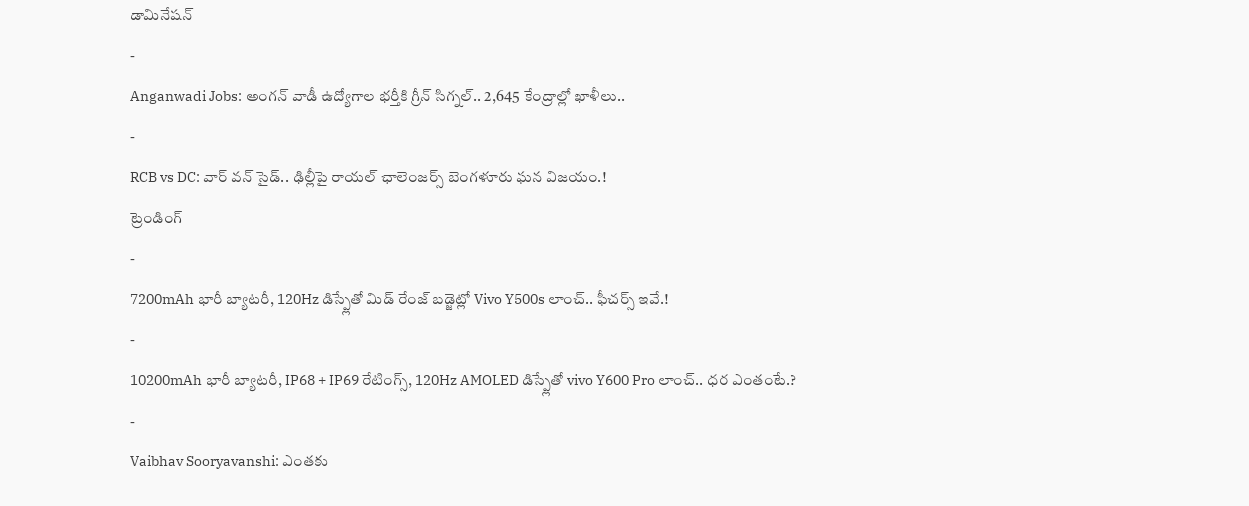డామినేషన్
-
Anganwadi Jobs: అంగన్ వాడీ ఉద్యోగాల భర్తీకి గ్రీన్ సిగ్నల్.. 2,645 కేంద్రాల్లో ఖాళీలు..
-
RCB vs DC: వార్ వన్ సైడ్.. ఢిల్లీపై రాయల్ ఛాలెంజర్స్ బెంగళూరు ఘన విజయం.!
ట్రెండింగ్
-
7200mAh భారీ బ్యాటరీ, 120Hz డిస్ప్లేతో మిడ్ రేంజ్ బడ్జెట్లో Vivo Y500s లాంచ్.. ఫీచర్స్ ఇవే.!
-
10200mAh భారీ బ్యాటరీ, IP68 + IP69 రేటింగ్స్, 120Hz AMOLED డిస్ప్లేతో vivo Y600 Pro లాంచ్.. ధర ఎంతంటే.?
-
Vaibhav Sooryavanshi: ఎంతకు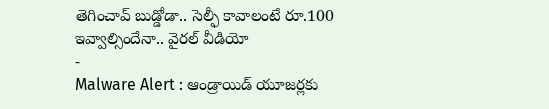తెగించావ్ బుడ్డోడా.. సెల్ఫీ కావాలంటే రూ.100 ఇవ్వాల్సిందేనా.. వైరల్ వీడియో
-
Malware Alert : ఆండ్రాయిడ్ యూజర్లకు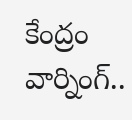కేంద్రం వార్నింగ్..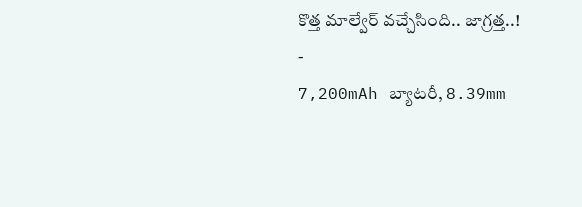కొత్త మాల్వేర్ వచ్చేసింది.. జాగ్రత్త..!
-
7,200mAh బ్యాటరీ, 8.39mm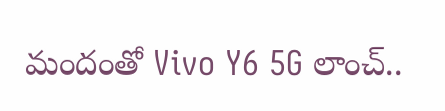మందంతో Vivo Y6 5G లాంచ్..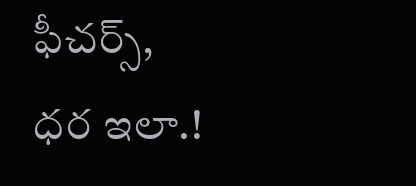ఫీచర్స్, ధర ఇలా.!